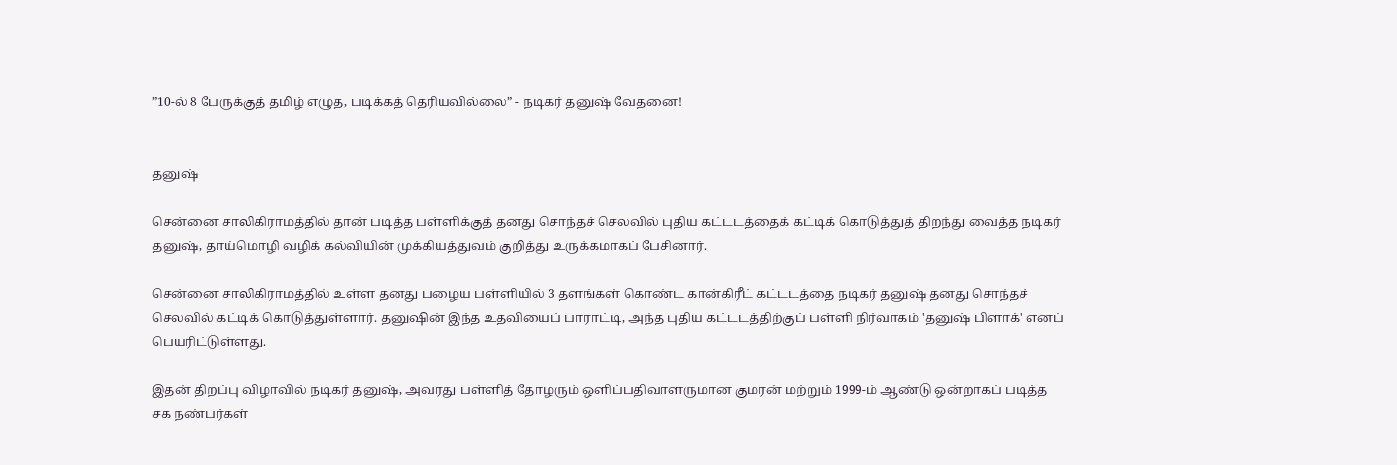”10-ல் 8 பேருக்குத் தமிழ் எழுத, படிக்கத் தெரியவில்லை” - நடிகர் தனுஷ் வேதனை!


தனுஷ்

சென்னை சாலிகிராமத்தில் தான் படித்த பள்ளிக்குத் தனது சொந்தச் செலவில் புதிய கட்டடத்தைக் கட்டிக் கொடுத்துத் திறந்து வைத்த நடிகர் தனுஷ், தாய்மொழி வழிக் கல்வியின் முக்கியத்துவம் குறித்து உருக்கமாகப் பேசினார்.

சென்னை சாலிகிராமத்தில் உள்ள தனது பழைய பள்ளியில் 3 தளங்கள் கொண்ட கான்கிரீட் கட்டடத்தை நடிகர் தனுஷ் தனது சொந்தச் செலவில் கட்டிக் கொடுத்துள்ளார். தனுஷின் இந்த உதவியைப் பாராட்டி, அந்த புதிய கட்டடத்திற்குப் பள்ளி நிர்வாகம் 'தனுஷ் பிளாக்' எனப் பெயரிட்டுள்ளது.

இதன் திறப்பு விழாவில் நடிகர் தனுஷ், அவரது பள்ளித் தோழரும் ஒளிப்பதிவாளருமான குமரன் மற்றும் 1999-ம் ஆண்டு ஒன்றாகப் படித்த சக நண்பர்கள்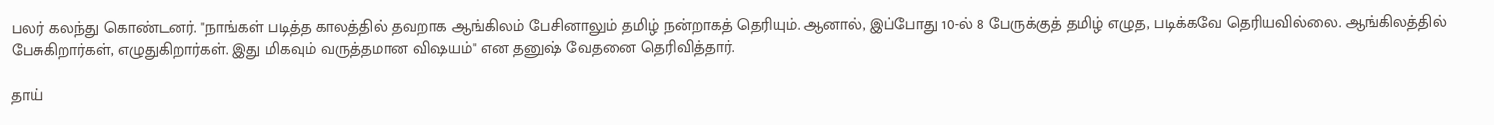பலர் கலந்து கொண்டனர். "நாங்கள் படித்த காலத்தில் தவறாக ஆங்கிலம் பேசினாலும் தமிழ் நன்றாகத் தெரியும். ஆனால், இப்போது 10-ல் 8 பேருக்குத் தமிழ் எழுத, படிக்கவே தெரியவில்லை. ஆங்கிலத்தில் பேசுகிறார்கள், எழுதுகிறார்கள். இது மிகவும் வருத்தமான விஷயம்" என தனுஷ் வேதனை தெரிவித்தார்.

தாய்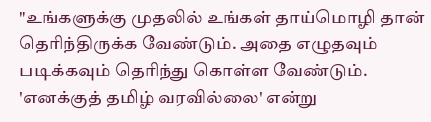"உங்களுக்கு முதலில் உங்கள் தாய்மொழி தான் தெரிந்திருக்க வேண்டும். அதை எழுதவும் படிக்கவும் தெரிந்து கொள்ள வேண்டும். 'எனக்குத் தமிழ் வரவில்லை' என்று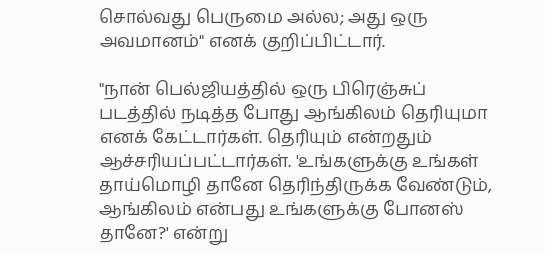சொல்வது பெருமை அல்ல; அது ஒரு அவமானம்" எனக் குறிப்பிட்டார்.

"நான் பெல்ஜியத்தில் ஒரு பிரெஞ்சுப் படத்தில் நடித்த போது ஆங்கிலம் தெரியுமா எனக் கேட்டார்கள். தெரியும் என்றதும் ஆச்சரியப்பட்டார்கள். 'உங்களுக்கு உங்கள் தாய்மொழி தானே தெரிந்திருக்க வேண்டும், ஆங்கிலம் என்பது உங்களுக்கு போனஸ் தானே?' என்று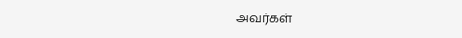அவர்கள்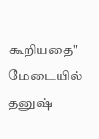கூறியதை" மேடையில் தனுஷ்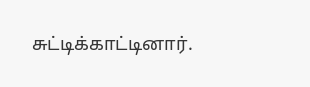சுட்டிக்காட்டினார்.